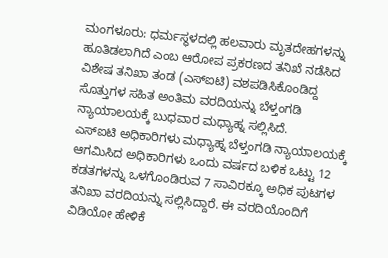ಮಂಗಳೂರು: ಧರ್ಮಸ್ಥಳದಲ್ಲಿ ಹಲವಾರು ಮೃತದೇಹಗಳನ್ನು ಹೂತಿಡಲಾಗಿದೆ ಎಂಬ ಆರೋಪ ಪ್ರಕರಣದ ತನಿಖೆ ನಡೆಸಿದ ವಿಶೇಷ ತನಿಖಾ ತಂಡ (ಎಸ್ಐಟಿ) ವಶಪಡಿಸಿಕೊಂಡಿದ್ದ ಸೊತ್ತುಗಳ ಸಹಿತ ಅಂತಿಮ ವರದಿಯನ್ನು ಬೆಳ್ತಂಗಡಿ ನ್ಯಾಯಾಲಯಕ್ಕೆ ಬುಧವಾರ ಮಧ್ಯಾಹ್ನ ಸಲ್ಲಿಸಿದೆ.
ಎಸ್ಐಟಿ ಅಧಿಕಾರಿಗಳು ಮಧ್ಯಾಹ್ನ ಬೆಳ್ತಂಗಡಿ ನ್ಯಾಯಾಲಯಕ್ಕೆ ಆಗಮಿಸಿದ ಅಧಿಕಾರಿಗಳು ಒಂದು ವರ್ಷದ ಬಳಿಕ ಒಟ್ಟು 12 ಕಡತಗಳನ್ನು ಒಳಗೊಂಡಿರುವ 7 ಸಾವಿರಕ್ಕೂ ಅಧಿಕ ಪುಟಗಳ ತನಿಖಾ ವರದಿಯನ್ನು ಸಲ್ಲಿಸಿದ್ದಾರೆ. ಈ ವರದಿಯೊಂದಿಗೆ ವಿಡಿಯೋ ಹೇಳಿಕೆ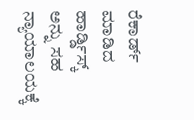ರೆಕಾರ್ಡ್ ಮಾಡಿದ ಹಾರ್ಡ್ಡಿಸ್ಕ್ ಅನ್ನು ಸಹ ನ್ಯಾಯಾಲಯಕ್ಕೆ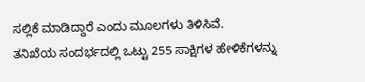ಸಲ್ಲಿಕೆ ಮಾಡಿದ್ದಾರೆ ಎಂದು ಮೂಲಗಳು ತಿಳಿಸಿವೆ.
ತನಿಖೆಯ ಸಂದರ್ಭದಲ್ಲಿ ಒಟ್ಟು 255 ಸಾಕ್ಷಿಗಳ ಹೇಳಿಕೆಗಳನ್ನು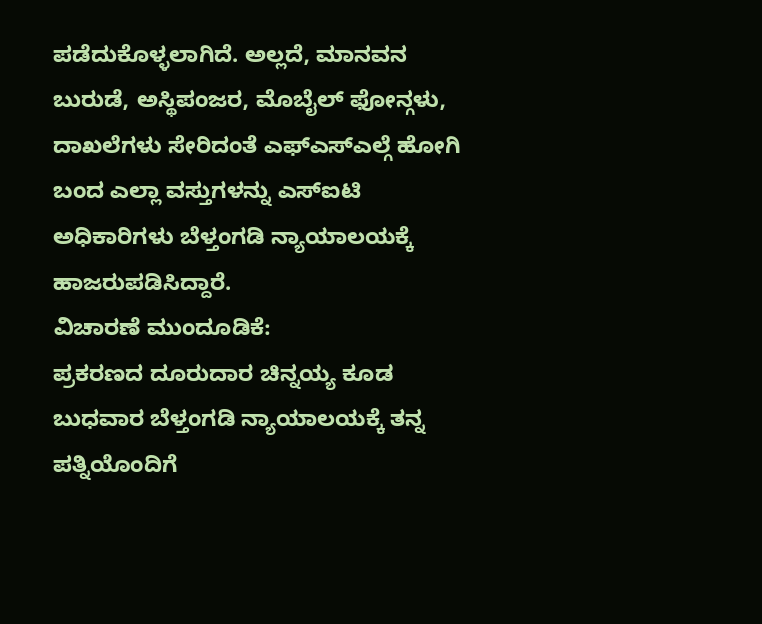ಪಡೆದುಕೊಳ್ಳಲಾಗಿದೆ. ಅಲ್ಲದೆ, ಮಾನವನ ಬುರುಡೆ, ಅಸ್ಥಿಪಂಜರ, ಮೊಬೈಲ್ ಫೋನ್ಗಳು, ದಾಖಲೆಗಳು ಸೇರಿದಂತೆ ಎಫ್ಎಸ್ಎಲ್ಗೆ ಹೋಗಿ ಬಂದ ಎಲ್ಲಾ ವಸ್ತುಗಳನ್ನು ಎಸ್ಐಟಿ ಅಧಿಕಾರಿಗಳು ಬೆಳ್ತಂಗಡಿ ನ್ಯಾಯಾಲಯಕ್ಕೆ ಹಾಜರುಪಡಿಸಿದ್ದಾರೆ.
ವಿಚಾರಣೆ ಮುಂದೂಡಿಕೆ:
ಪ್ರಕರಣದ ದೂರುದಾರ ಚಿನ್ನಯ್ಯ ಕೂಡ ಬುಧವಾರ ಬೆಳ್ತಂಗಡಿ ನ್ಯಾಯಾಲಯಕ್ಕೆ ತನ್ನ ಪತ್ನಿಯೊಂದಿಗೆ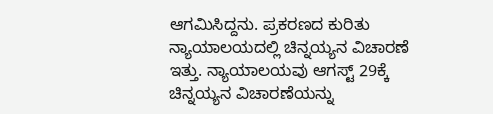ಆಗಮಿಸಿದ್ದನು. ಪ್ರಕರಣದ ಕುರಿತು ನ್ಯಾಯಾಲಯದಲ್ಲಿ ಚಿನ್ನಯ್ಯನ ವಿಚಾರಣೆ ಇತ್ತು. ನ್ಯಾಯಾಲಯವು ಆಗಸ್ಟ್ 29ಕ್ಕೆ ಚಿನ್ನಯ್ಯನ ವಿಚಾರಣೆಯನ್ನು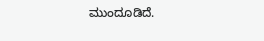ಮುಂದೂಡಿದೆ.